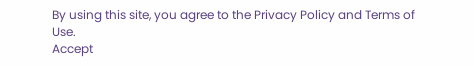By using this site, you agree to the Privacy Policy and Terms of Use.
Accept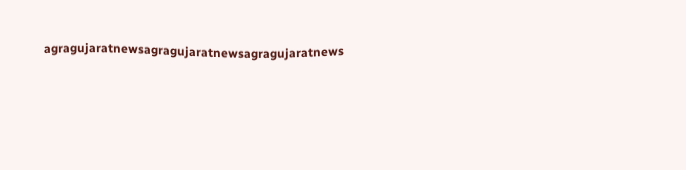agragujaratnewsagragujaratnewsagragujaratnews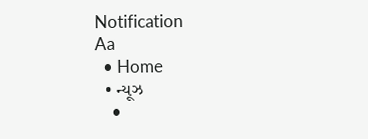Notification
Aa
  • Home
  • ન્યૂઝ
    •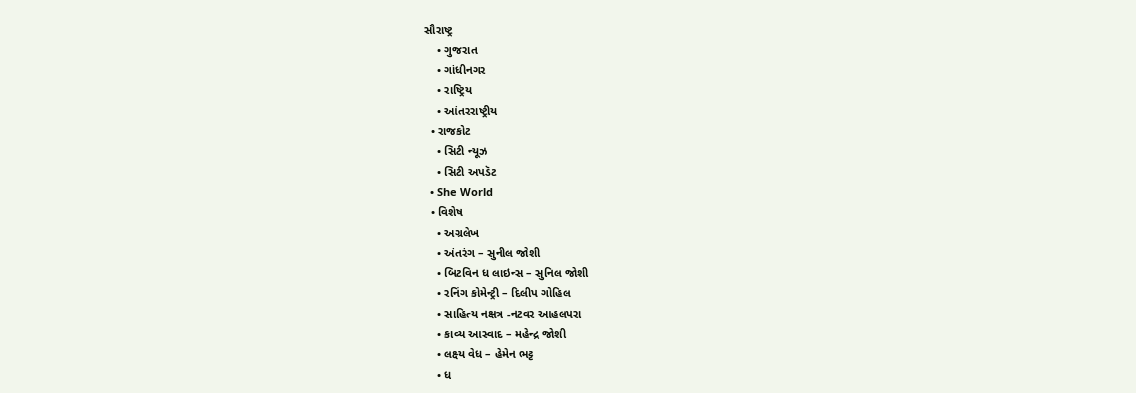સૌરાષ્ટ્ર
    • ગુજરાત
    • ગાંધીનગર
    • રાષ્ટ્રિય
    • આંતરરાષ્ટ્રીય
  • રાજકોટ
    • સિટી ન્યૂઝ
    • સિટી અપડૅટ
  • She World
  • વિશેષ
    • અગ્રલેખ
    • અંતરંગ – સુનીલ જોશી
    • બિટવિન ધ લાઇન્સ – સુનિલ જોશી
    • રનિંગ કોમેન્ટ્રી – દિલીપ ગોહિલ
    • સાહિત્ય નક્ષત્ર -નટવર આહલપરા
    • કાવ્ય આસ્વાદ – મહેન્દ્ર જોશી
    • લક્ષ્ય વેધ – હેમેન ભટ્ટ
    • ધ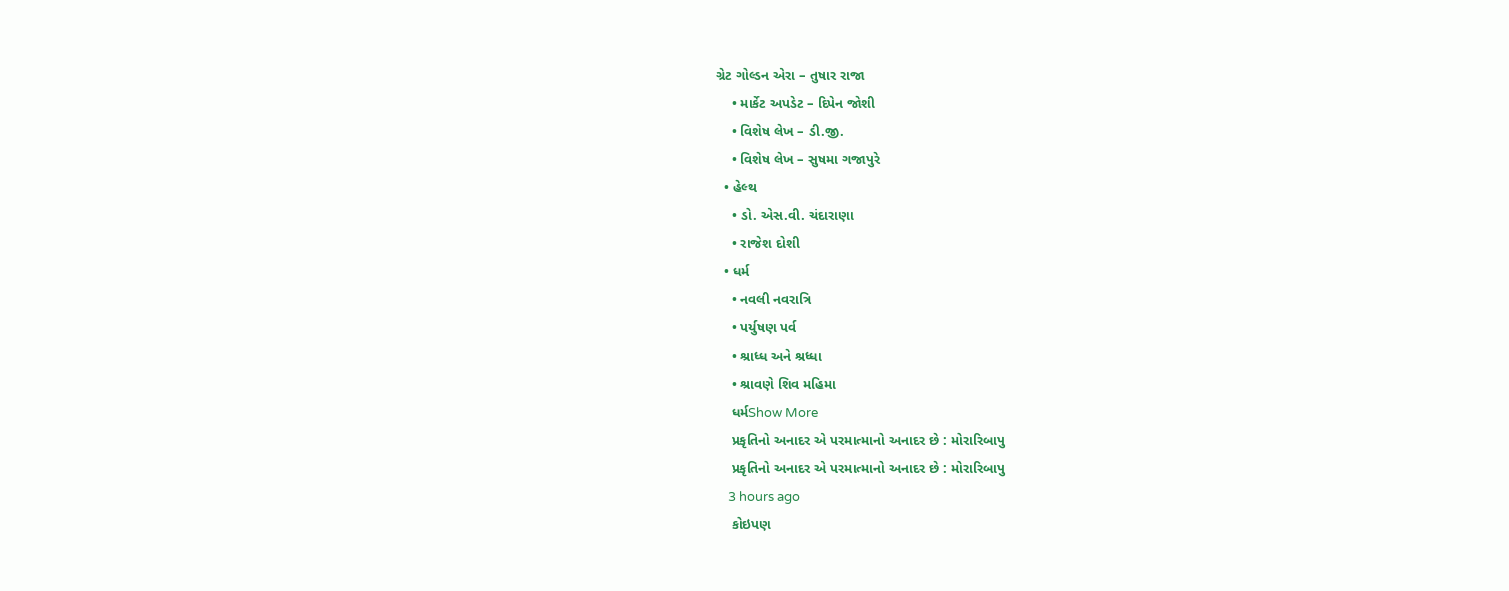ગ્રેટ ગોલ્ડન એરા – તુષાર રાજા
    • માર્કેટ અપડેટ – દિપેન જોશી
    • વિશેષ લેખ – ડી.જી.
    • વિશેષ લેખ – સુષમા ગજાપુરે
  • હેલ્થ
    • ડો. એસ.વી. ચંદારાણા
    • રાજેશ દોશી
  • ધર્મ
    • નવલી નવરાત્રિ
    • પર્યુષણ પર્વ
    • શ્રાધ્ધ અને શ્રધ્ધા
    • શ્રાવણે શિવ મહિમા
    ધર્મShow More
    પ્રકૃતિનો અનાદર એ પરમાત્માનો અનાદર છે : મોરારિબાપુ
    પ્રકૃતિનો અનાદર એ પરમાત્માનો અનાદર છે : મોરારિબાપુ
    3 hours ago
    કોઇપણ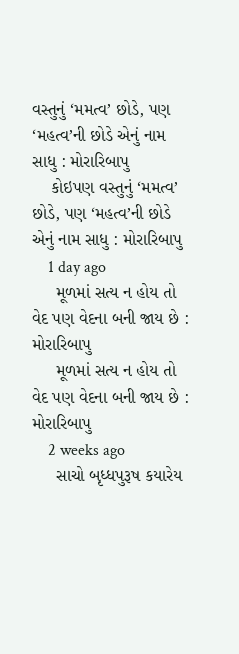વસ્તુનું ‘મમત્વ’ છોડે, પણ ‘મહત્વ’ની છોડે એનું નામ સાધુ : મોરારિબાપુ
    કોઇપણ વસ્તુનું ‘મમત્વ’ છોડે, પણ ‘મહત્વ’ની છોડે એનું નામ સાધુ : મોરારિબાપુ
    1 day ago
     મૂળમાં સત્ય ન હોય તો વેદ પણ વેદના બની જાય છે : મોરારિબાપુ
     મૂળમાં સત્ય ન હોય તો વેદ પણ વેદના બની જાય છે : મોરારિબાપુ
    2 weeks ago
     સાચો બૃધ્ધપુરૂષ કયારેય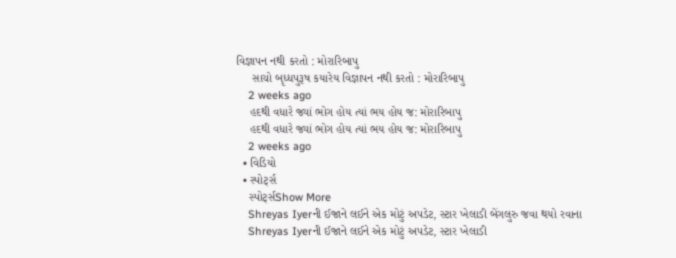વિજ્ઞાપન નથી કરતો : મોરારિબાપુ
     સાચો બૃધ્ધપુરૂષ કયારેય વિજ્ઞાપન નથી કરતો : મોરારિબાપુ
    2 weeks ago
    હદથી વધારે જ્યાં ભોગ હોય ત્યાં ભય હોય જ: મોરારિબાપુ
    હદથી વધારે જ્યાં ભોગ હોય ત્યાં ભય હોય જ: મોરારિબાપુ
    2 weeks ago
  • વિડિયો
  • સ્પોર્ટ્સ
    સ્પોર્ટ્સShow More
    Shreyas Iyerની ઈજાને લઈને એક મોટું અપડેટ, સ્ટાર ખેલાડી બેંગલુરુ જવા થયો રવાના
    Shreyas Iyerની ઈજાને લઈને એક મોટું અપડેટ, સ્ટાર ખેલાડી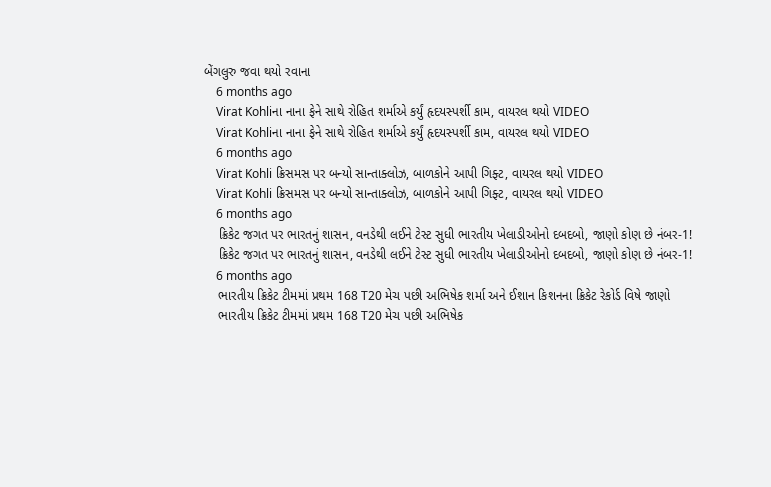બેંગલુરુ જવા થયો રવાના
    6 months ago
    Virat Kohliના નાના ફેને સાથે રોહિત શર્માએ કર્યું હૃદયસ્પર્શી કામ, વાયરલ થયો VIDEO
    Virat Kohliના નાના ફેને સાથે રોહિત શર્માએ કર્યું હૃદયસ્પર્શી કામ, વાયરલ થયો VIDEO
    6 months ago
    Virat Kohli ક્રિસમસ પર બન્યો સાન્તાક્લોઝ, બાળકોને આપી ગિફ્ટ, વાયરલ થયો VIDEO
    Virat Kohli ક્રિસમસ પર બન્યો સાન્તાક્લોઝ, બાળકોને આપી ગિફ્ટ, વાયરલ થયો VIDEO
    6 months ago
    ક્રિકેટ જગત પર ભારતનું શાસન, વનડેથી લઈને ટેસ્ટ સુધી ભારતીય ખેલાડીઓનો દબદબો, જાણો કોણ છે નંબર-1!
    ક્રિકેટ જગત પર ભારતનું શાસન, વનડેથી લઈને ટેસ્ટ સુધી ભારતીય ખેલાડીઓનો દબદબો, જાણો કોણ છે નંબર-1!
    6 months ago
    ભારતીય ક્રિકેટ ટીમમાં પ્રથમ 168 T20 મેચ પછી અભિષેક શર્મા અને ઈશાન કિશનના ક્રિકેટ રેકોર્ડ વિષે જાણો
    ભારતીય ક્રિકેટ ટીમમાં પ્રથમ 168 T20 મેચ પછી અભિષેક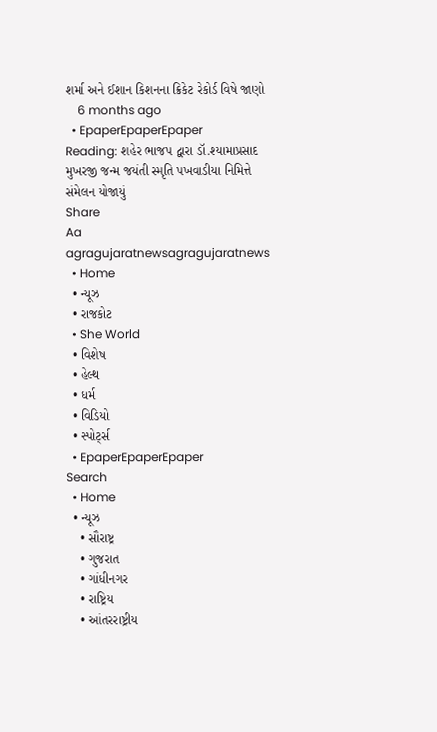શર્મા અને ઈશાન કિશનના ક્રિકેટ રેકોર્ડ વિષે જાણો
    6 months ago
  • EpaperEpaperEpaper
Reading: શહેર ભાજપ દ્વારા ડૉ.શ્યામાપ્રસાદ મુખરજી જન્મ જયંતી સ્મૃતિ પખવાડીયા નિમિત્તે સંમેલન યોજાયું
Share
Aa
agragujaratnewsagragujaratnews
  • Home
  • ન્યૂઝ
  • રાજકોટ
  • She World
  • વિશેષ
  • હેલ્થ
  • ધર્મ
  • વિડિયો
  • સ્પોર્ટ્સ
  • EpaperEpaperEpaper
Search
  • Home
  • ન્યૂઝ
    • સૌરાષ્ટ્ર
    • ગુજરાત
    • ગાંધીનગર
    • રાષ્ટ્રિય
    • આંતરરાષ્ટ્રીય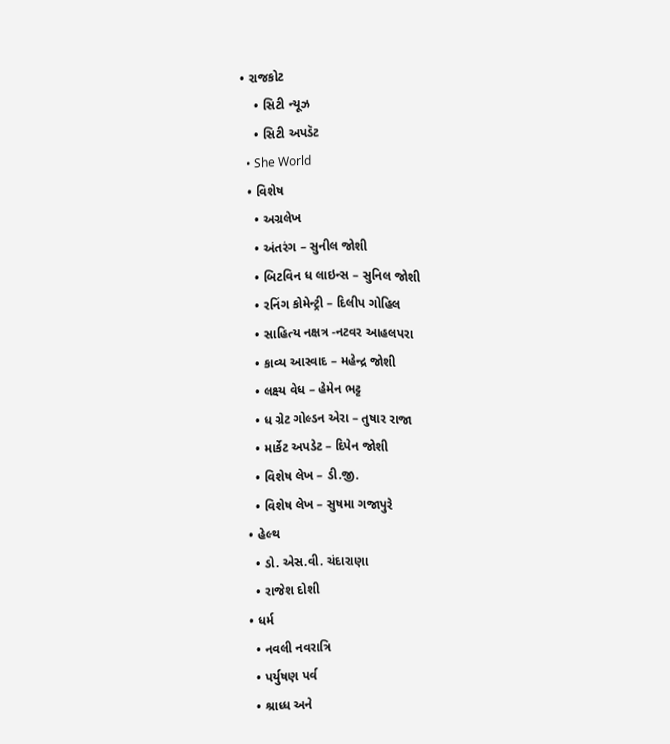• રાજકોટ
    • સિટી ન્યૂઝ
    • સિટી અપડૅટ
  • She World
  • વિશેષ
    • અગ્રલેખ
    • અંતરંગ – સુનીલ જોશી
    • બિટવિન ધ લાઇન્સ – સુનિલ જોશી
    • રનિંગ કોમેન્ટ્રી – દિલીપ ગોહિલ
    • સાહિત્ય નક્ષત્ર -નટવર આહલપરા
    • કાવ્ય આસ્વાદ – મહેન્દ્ર જોશી
    • લક્ષ્ય વેધ – હેમેન ભટ્ટ
    • ધ ગ્રેટ ગોલ્ડન એરા – તુષાર રાજા
    • માર્કેટ અપડેટ – દિપેન જોશી
    • વિશેષ લેખ – ડી.જી.
    • વિશેષ લેખ – સુષમા ગજાપુરે
  • હેલ્થ
    • ડો. એસ.વી. ચંદારાણા
    • રાજેશ દોશી
  • ધર્મ
    • નવલી નવરાત્રિ
    • પર્યુષણ પર્વ
    • શ્રાધ્ધ અને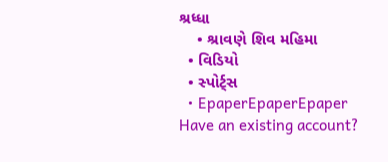શ્રધ્ધા
    • શ્રાવણે શિવ મહિમા
  • વિડિયો
  • સ્પોર્ટ્સ
  • EpaperEpaperEpaper
Have an existing account?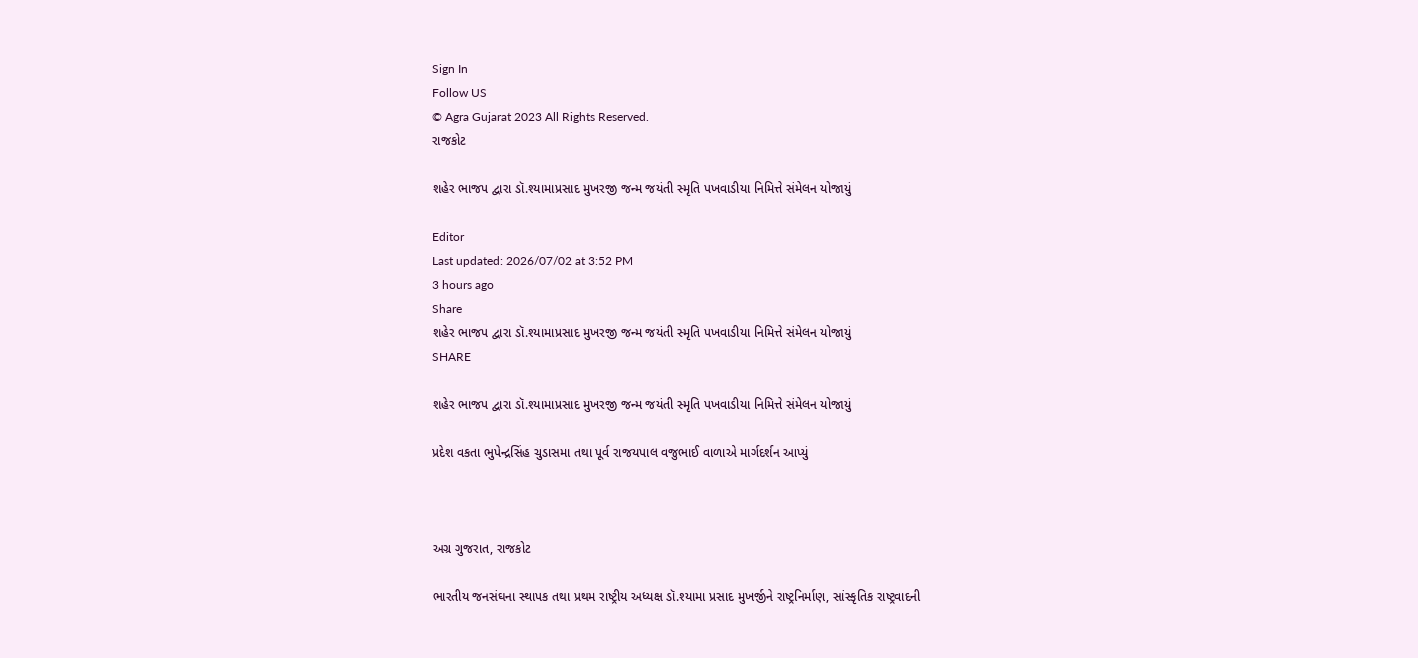Sign In
Follow US
© Agra Gujarat 2023 All Rights Reserved.
રાજકોટ

શહેર ભાજપ દ્વારા ડૉ.શ્યામાપ્રસાદ મુખરજી જન્મ જયંતી સ્મૃતિ પખવાડીયા નિમિત્તે સંમેલન યોજાયું

Editor
Last updated: 2026/07/02 at 3:52 PM
3 hours ago
Share
શહેર ભાજપ દ્વારા ડૉ.શ્યામાપ્રસાદ મુખરજી જન્મ જયંતી સ્મૃતિ પખવાડીયા નિમિત્તે સંમેલન યોજાયું
SHARE

શહેર ભાજપ દ્વારા ડૉ.શ્યામાપ્રસાદ મુખરજી જન્મ જયંતી સ્મૃતિ પખવાડીયા નિમિત્તે સંમેલન યોજાયું

પ્રદેશ વકતા ભુપેન્દ્રસિંહ ચુડાસમા તથા પૂર્વ રાજયપાલ વજુભાઈ વાળાએ માર્ગદર્શન આપ્યું



અગ્ર ગુજરાત, રાજકોટ

ભારતીય જનસંઘના સ્થાપક તથા પ્રથમ રાષ્ટ્રીય અધ્યક્ષ ડૉ.શ્યામા પ્રસાદ મુખર્જીને રાષ્ટ્રનિર્માણ, સાંસ્કૃતિક રાષ્ટ્રવાદની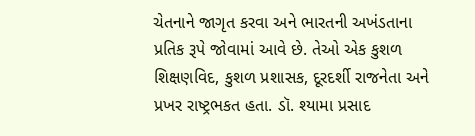ચેતનાને જાગૃત કરવા અને ભારતની અખંડતાના પ્રતિક રૂપે જોવામાં આવે છે. તેઓ એક કુશળ શિક્ષણવિદ, કુશળ પ્રશાસક, દૂરદર્શી રાજનેતા અને પ્રખર રાષ્ટ્રભકત હતા. ડૉ. શ્યામા પ્રસાદ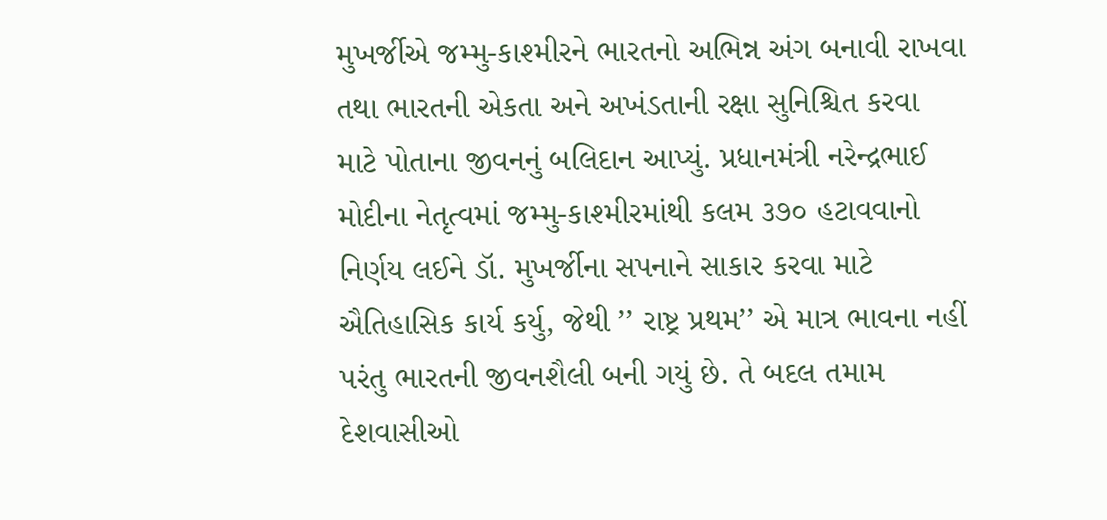મુખર્જીએ જમ્મુ-કાશ્મીરને ભારતનો અભિન્ન અંગ બનાવી રાખવા તથા ભારતની એકતા અને અખંડતાની રક્ષા સુનિશ્ચિત કરવા માટે પોતાના જીવનનું બલિદાન આપ્યું. પ્રધાનમંત્રી નરેન્દ્રભાઈ મોદીના નેતૃત્વમાં જમ્મુ-કાશ્મીરમાંથી કલમ ૩૭૦ હટાવવાનો  નિર્ણય લઈને ડૉ. મુખર્જીના સપનાને સાકાર કરવા માટે ઐતિહાસિક કાર્ય કર્યુ, જેથી ’’ રાષ્ટ્ર પ્રથમ’’ એ માત્ર ભાવના નહીં પરંતુ ભારતની જીવનશૈલી બની ગયું છે. તે બદલ તમામ દેશવાસીઓ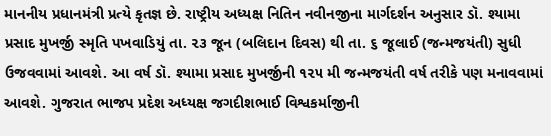માનનીય પ્રધાનમંત્રી પ્રત્યે કૃતજ્ઞ છે. રાષ્ટ્રીય અધ્યક્ષ નિતિન નવીનજીના માર્ગદર્શન અનુસાર ડૉ. શ્યામા પ્રસાદ મુખર્જી સ્મૃતિ પખવાડિયું તા. ૨૩ જૂન (બલિદાન દિવસ) થી તા. ૬ જૂલાઈ (જન્મજયંતી) સુધી ઉજવવામાં આવશે. આ વર્ષ ડૉ. શ્યામા પ્રસાદ મુખર્જીની ૧૨૫ મી જન્મજયંતી વર્ષ તરીકે પણ મનાવવામાં આવશે. ગુજરાત ભાજપ પ્રદેશ અધ્યક્ષ જગદીશભાઈ વિશ્વકર્માજીની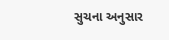સુચના અનુસાર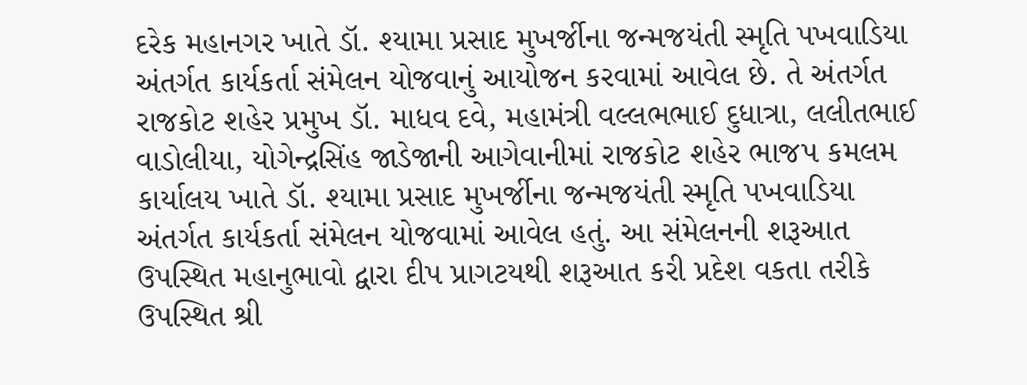દરેક મહાનગર ખાતે ડૉ. શ્યામા પ્રસાદ મુખર્જીના જન્મજયંતી સ્મૃતિ પખવાડિયા અંતર્ગત કાર્યકર્તા સંમેલન યોજવાનું આયોજન કરવામાં આવેલ છે. તે અંતર્ગત રાજકોટ શહેર પ્રમુખ ડૉ. માધવ દવે, મહામંત્રી વલ્લભભાઈ દુધાત્રા, લલીતભાઈ વાડોલીયા, યોગેન્દ્રસિંહ જાડેજાની આગેવાનીમાં રાજકોટ શહેર ભાજપ કમલમ કાર્યાલય ખાતે ડૉ. શ્યામા પ્રસાદ મુખર્જીના જન્મજયંતી સ્મૃતિ પખવાડિયા અંતર્ગત કાર્યકર્તા સંમેલન યોજવામાં આવેલ હતું. આ સંમેલનની શરૂઆત ઉપસ્થિત મહાનુભાવો દ્વારા દીપ પ્રાગટયથી શરૂઆત કરી પ્રદેશ વકતા તરીકે ઉપસ્થિત શ્રી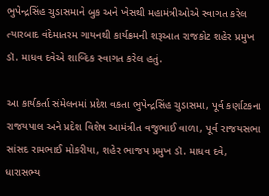ભુપેન્દ્રસિંહ ચુડાસમાને બુક અને ખેસથી મહામંત્રીઓએ સ્વાગત કરેલ ત્યારબાદ વંદેમાતરમ ગાયનથી કાર્યક્રમની શરૂઆત રાજકોટ શહેર પ્રમુખ ડૉ. માધવ દવેએ શાબ્દિક સ્વાગત કરેલ હતું.

આ કાર્યકર્તા સંમેલનમાં પ્રદેશ વકતા ભુપેન્દ્રસિંહ ચુડાસમા, પૂર્વ કર્ણાટકના રાજયપાલ અને પ્રદેશ વિશેષ આમંત્રીત વજુભાઈ વાળા, પૂર્વ રાજયસભા સાંસદ રામભાઈ મોકરીયા, શહેર ભાજપ પ્રમુખ ડૉ. માધવ દવે, ધારાસભ્ય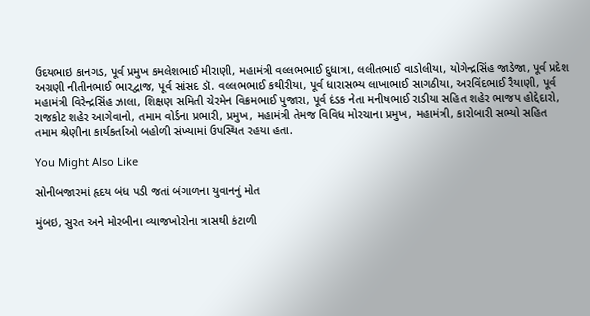ઉદયભાઇ કાનગડ, પૂર્વ પ્રમુખ કમલેશભાઈ મીરાણી, મહામંત્રી વલ્લભભાઈ દુધાત્રા, લલીતભાઈ વાડોલીયા, યોગેન્દ્રસિંહ જાડેજા, પૂર્વ પ્રદેશ અગ્રણી નીતીનભાઈ ભારદ્વાજ, પૂર્વ સાંસદ ડૉ. વલ્લભભાઈ કથીરીયા, પૂર્વ ધારાસભ્ય લાખાભાઈ સાગઠીયા, અરવિંદભાઈ રૈયાણી, પૂર્વ મહામંત્રી વિરેન્દ્રસિંહ ઝાલા, શિક્ષણ સમિતી ચેરમેન વિક્રમભાઈ પુજારા, પૂર્વ દંડક નેતા મનીષભાઈ રાડીયા સહિત શહેર ભાજપ હોદ્દેદારો,  રાજકોટ શહેર આગેવાનો, તમામ વોર્ડના પ્રભારી, પ્રમુખ, મહામંત્રી તેમજ વિવિધ મોરચાના પ્રમુખ, મહામંત્રી, કારોબારી સભ્યો સહિત તમામ શ્રેણીના કાર્યકર્તાઓ બહોળી સંખ્યામાં ઉપસ્થિત રહયા હતા.

You Might Also Like

સોનીબજારમાં હૃદય બંધ પડી જતાં બંગાળના યુવાનનું મોત

મુંબઇ, સુરત અને મોરબીના વ્યાજખોરોના ત્રાસથી કંટાળી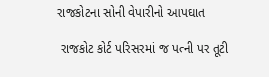રાજકોટના સોની વેપારીનો આપઘાત

 રાજકોટ કોર્ટ પરિસરમાં જ પત્ની પર તૂટી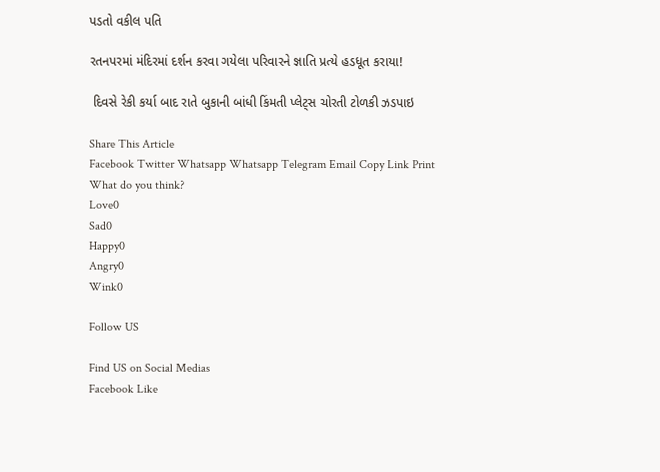પડતો વકીલ પતિ

રતનપરમાં મંદિરમાં દર્શન કરવા ગયેલા પરિવારને જ્ઞાતિ પ્રત્યે હડધૂત કરાયા!

 દિવસે રેકી કર્યા બાદ રાતે બુકાની બાંધી કિંમતી પ્‍લેટ્‍સ ચોરતી ટોળકી ઝડપાઇ

Share This Article
Facebook Twitter Whatsapp Whatsapp Telegram Email Copy Link Print
What do you think?
Love0
Sad0
Happy0
Angry0
Wink0

Follow US

Find US on Social Medias
Facebook Like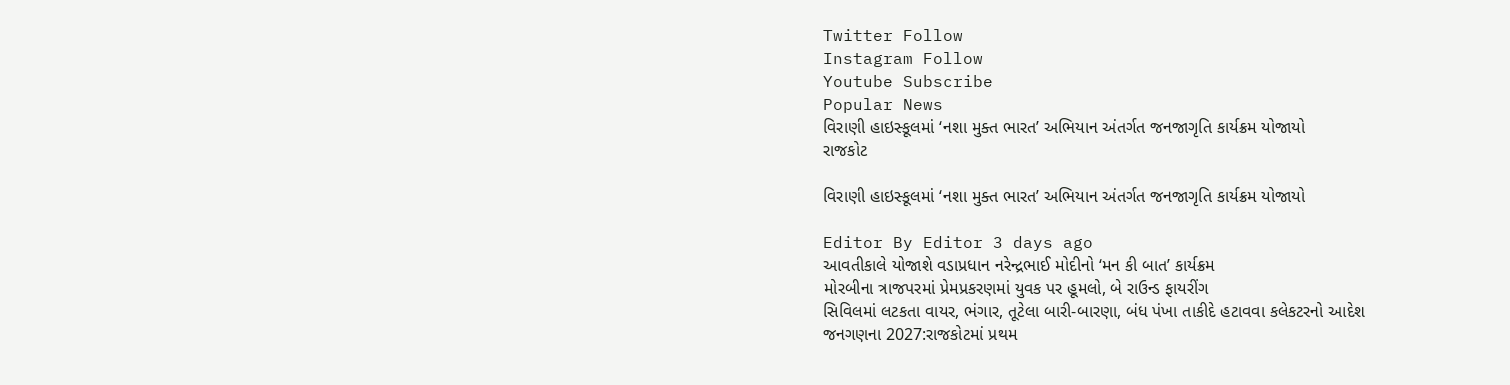Twitter Follow
Instagram Follow
Youtube Subscribe
Popular News
વિરાણી હાઇસ્કૂલમાં ‘નશા મુક્ત ભારત’ અભિયાન અંતર્ગત જનજાગૃતિ કાર્યક્રમ યોજાયો
રાજકોટ

વિરાણી હાઇસ્કૂલમાં ‘નશા મુક્ત ભારત’ અભિયાન અંતર્ગત જનજાગૃતિ કાર્યક્રમ યોજાયો

Editor By Editor 3 days ago
આવતીકાલે યોજાશે વડાપ્રધાન નરેન્દ્રભાઈ મોદીનો ‘મન કી બાત’ કાર્યક્રમ
મોરબીના ત્રાજપરમાં પ્રેમપ્રકરણમાં યુવક પર હૂમલો, બે રાઉન્ડ ફાયરીંગ
સિવિલમાં લટકતા વાયર, ભંગાર, તૂટેલા બારી-બારણા, બંધ પંખા તાકીદે હટાવવા કલેકટરનો આદેશ
જનગણના 2027:રાજકોટમાં પ્રથમ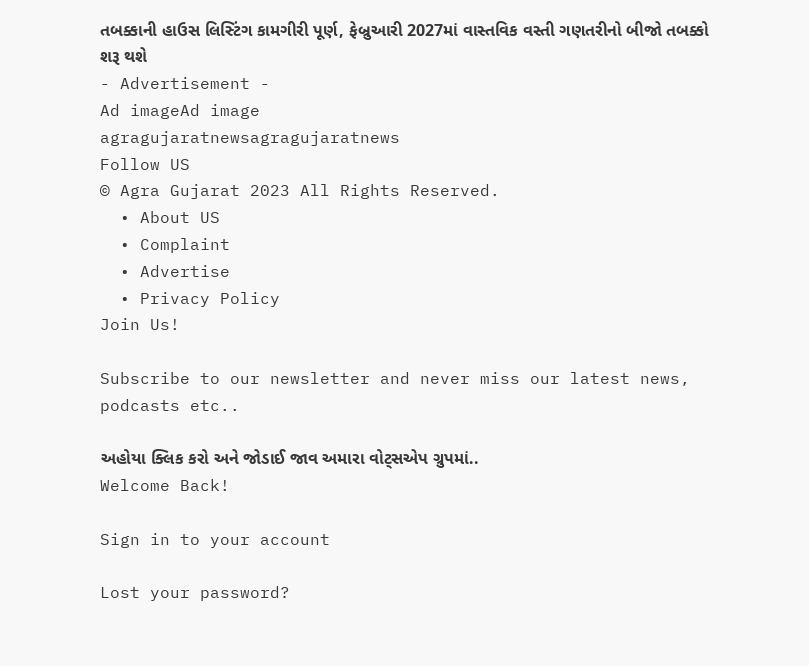તબક્કાની હાઉસ લિસ્ટિંગ કામગીરી પૂર્ણ, ફેબ્રુઆરી 2027માં વાસ્તવિક વસ્તી ગણતરીનો બીજો તબક્કો શરૂ થશે
- Advertisement -
Ad imageAd image
agragujaratnewsagragujaratnews
Follow US
© Agra Gujarat 2023 All Rights Reserved.
  • About US
  • Complaint
  • Advertise
  • Privacy Policy
Join Us!

Subscribe to our newsletter and never miss our latest news, podcasts etc..

અહોયા ક્લિક કરો અને જોડાઈ જાવ અમારા વોટ્સએપ ગ્રુપમાં..
Welcome Back!

Sign in to your account

Lost your password?